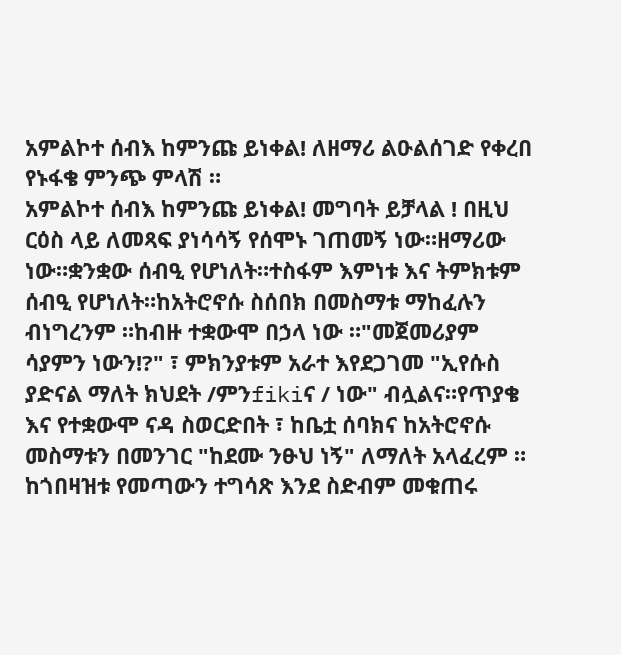አምልኮተ ሰብእ ከምንጩ ይነቀል! ለዘማሪ ልዑልሰገድ የቀረበ የኑፋቄ ምንጭ ምላሽ ።
አምልኮተ ሰብእ ከምንጩ ይነቀል! መግባት ይቻላል ! በዚህ ርዕስ ላይ ለመጻፍ ያነሳሳኝ የሰሞኑ ገጠመኝ ነው።ዘማሪው ነው።ቋንቋው ሰብዒ የሆነለት።ተስፋም እምነቱ እና ትምክቱም ሰብዒ የሆነለት።ከአትሮኖሱ ስሰበክ በመስማቱ ማከፈሉን ብነግረንም ።ከብዙ ተቋውሞ በኃላ ነው ።"መጀመሪያም ሳያምን ነውን!?" ፣ ምክንያቱም አራተ እየደጋገመ "ኢየሱስ ያድናል ማለት ክህደት /ምንfikiና / ነው" ብሏልና።የጥያቄ እና የተቋውሞ ናዳ ስወርድበት ፣ ከቤቷ ሰባክና ከአትሮኖሱ መስማቱን በመንገር "ከደሙ ንፁህ ነኝ" ለማለት አላፈረም ። ከጎበዛዝቱ የመጣውን ተግሳጽ እንደ ስድብም መቁጠሩ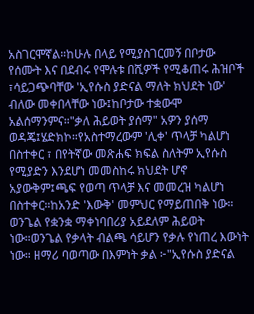አስገርሞኛል።ከሁሉ በላይ የሚያስገርመኝ በቦታው የሰሙት እና በደብሩ የሞሉቱ በሺዎች የሚቆጠሩ ሕዝቦች ፣ሳይጋጭባቸው 'ኢየሱስ ያድናል ማለት ክህደት ነው' ብለው መቀበላቸው ነው፤ከቦታው ተቋውሞ አልሰማንምና።"ቃለ ሕይወት ያሰማ" አዎን ያሰማ ወዳጄ፤ሄድክኮ።የአስተማረውም 'ሊቀ' ጥላቻ ካልሆነ በስተቀር ፣ በየትኛው መጽሐፍ ክፍል ስለትም ኢየሱስ የሚያድን እንደሆነ መመስከሩ ክህደት ሆኖ አያውቅም፤ጫፍ የወጣ ጥላቻ እና መመረዝ ካልሆነ በስተቀር።ከአንድ 'እውቅ' መምህር የማይጠበቅ ነው። ወንጌል የቋንቋ ማቀነባበሪያ አይደለም ሕይወት ነው።ወንጌል የቃላት ብልጫ ሳይሆን የቃሉ የነጠረ እውነት ነው። ዘማሪ ባወጣው በእምነት ቃል ፦"ኢየሱስ ያድናል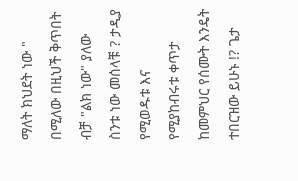ማለት ክህደት ነው " በሚለው በዚህች ቅጥበት ብቻ "ልክ ነው" ያለው ስንቱ ነው መሰላቹ ? ታዲያ የሚወዱቱ እና የሚያከብሩቱ ቀጥታ ከመምህር የሰሙት እንዴት ተበርዝው ይሁኑ !? ጌታ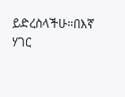ይድረስላችሁ።በእኛ ሃገር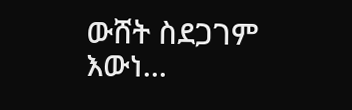ውሸት ስደጋገም እውነ...